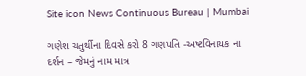Site icon News Continuous Bureau | Mumbai

ગણેશ ચતુર્થીના દિવસે કરો 8 ગણપતિ -અષ્ટવિનાયક ના દર્શન – જેમનું નામ માત્ર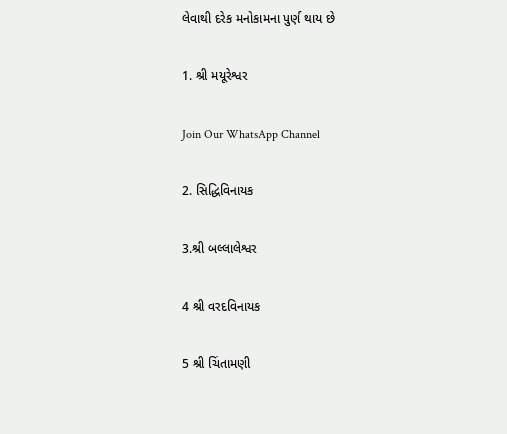લેવાથી દરેક મનોકામના પુર્ણ થાય છે

1. શ્રી મયૂરેશ્વર

Join Our WhatsApp Channel

2. સિદ્ધિવિનાયક

3.શ્રી બલ્લાલેશ્વર

4 શ્રી વરદવિનાયક

5 શ્રી ચિંતામણી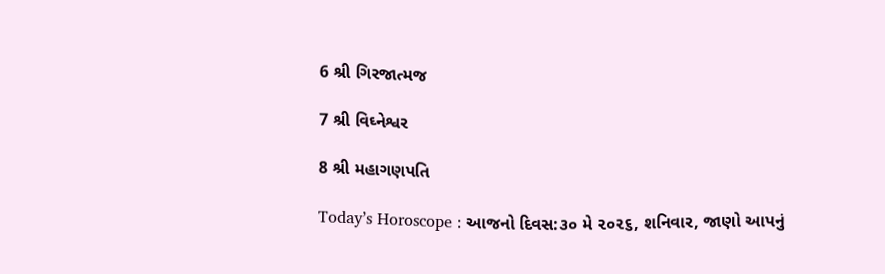6 શ્રી ગિરજાત્મજ

7 શ્રી વિઘ્નેશ્વર

8 શ્રી મહાગણપતિ

Today’s Horoscope : આજનો દિવસ:૩૦ મે ૨૦૨૬, શનિવાર, જાણો આપનું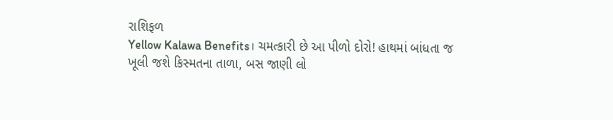રાશિફળ
Yellow Kalawa Benefits। ચમત્કારી છે આ પીળો દોરો! હાથમાં બાંધતા જ ખૂલી જશે કિસ્મતના તાળા, બસ જાણી લો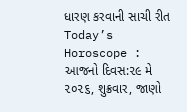ધારણ કરવાની સાચી રીત
Today’s Horoscope : આજનો દિવસ:૨૯ મે ૨૦૨૬, શુક્રવાર, જાણો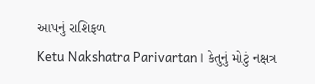આપનું રાશિફળ
Ketu Nakshatra Parivartan। કેતુનું મોટું નક્ષત્ર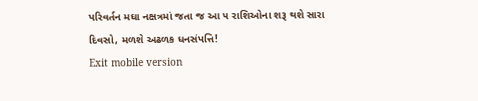પરિવર્તન મઘા નક્ષત્રમાં જતા જ આ ૫ રાશિઓના શરૂ થશે સારા દિવસો, મળશે અઢળક ધનસંપત્તિ!
Exit mobile version